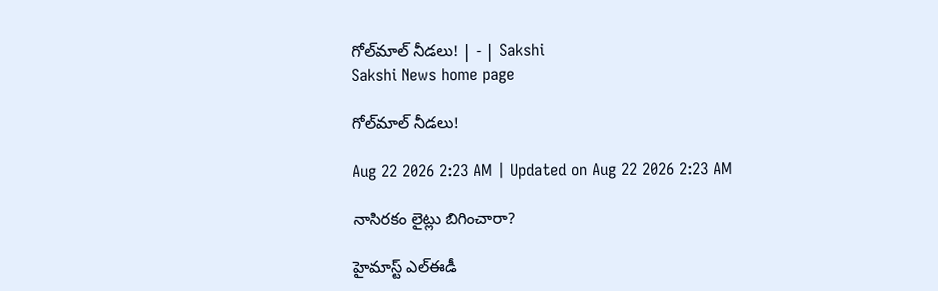గోల్‌మాల్‌ నీడలు! | - | Sakshi
Sakshi News home page

గోల్‌మాల్‌ నీడలు!

Aug 22 2026 2:23 AM | Updated on Aug 22 2026 2:23 AM

నాసిరకం లైట్లు బిగించారా?

హైమాస్ట్‌ ఎల్‌ఈడీ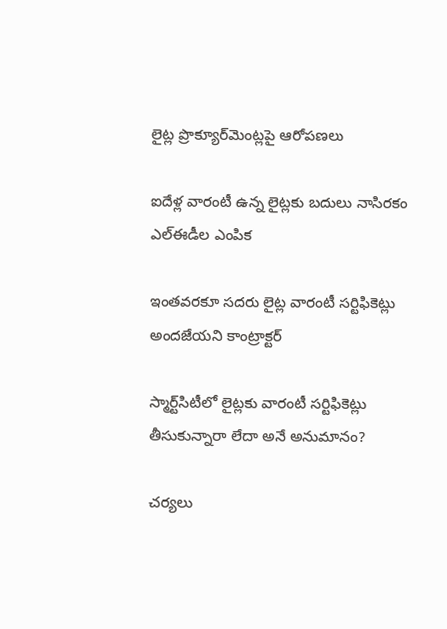లైట్ల ప్రొక్యూర్‌మెంట్లపై ఆరోపణలు

ఐదేళ్ల వారంటీ ఉన్న లైట్లకు బదులు నాసిరకం ఎల్‌ఈడీల ఎంపిక

ఇంతవరకూ సదరు లైట్ల వారంటీ సర్టిఫికెట్లు అందజేయని కాంట్రాక్టర్‌

స్మార్ట్‌సిటీలో లైట్లకు వారంటీ సర్టిఫికెట్లు తీసుకున్నారా లేదా అనే అనుమానం?

చర్యలు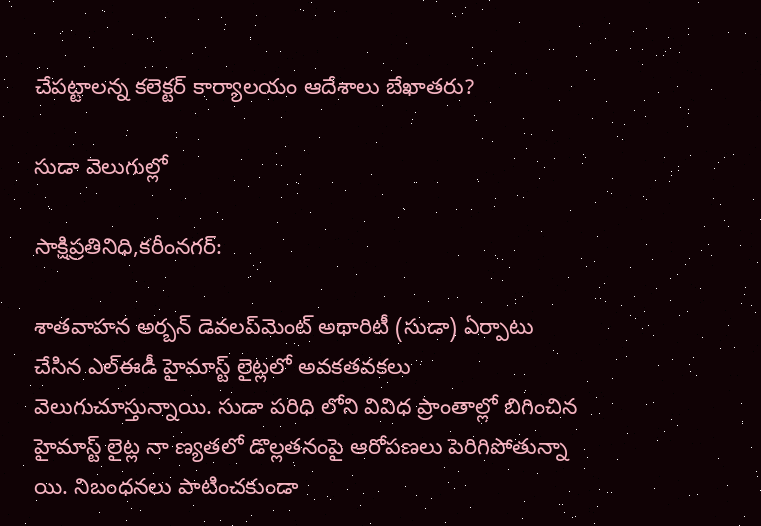చేపట్టాలన్న కలెక్టర్‌ కార్యాలయం ఆదేశాలు బేఖాతరు?

సుడా వెలుగుల్లో

సాక్షిప్రతినిధి,కరీంనగర్‌:

శాతవాహన అర్బన్‌ డెవలప్‌మెంట్‌ అథారిటీ (సుడా) ఏర్పాటు చేసిన ఎల్‌ఈడీ హైమాస్ట్‌ లైట్లలో అవకతవకలు వెలుగుచూస్తున్నాయి. సుడా పరిధి లోని వివిధ ప్రాంతాల్లో బిగించిన హైమాస్ట్‌ లైట్ల నా ణ్యతలో డొల్లతనంపై ఆరోపణలు పెరిగిపోతున్నా యి. నిబంధనలు పాటించకుండా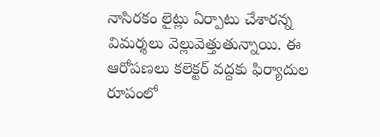నాసిరకం లైట్లు ఏర్పాటు చేశారన్న విమర్శలు వెల్లువెత్తుతున్నాయి. ఈ ఆరోపణలు కలెక్టర్‌ వద్దకు ఫిర్యాదుల రూపంలో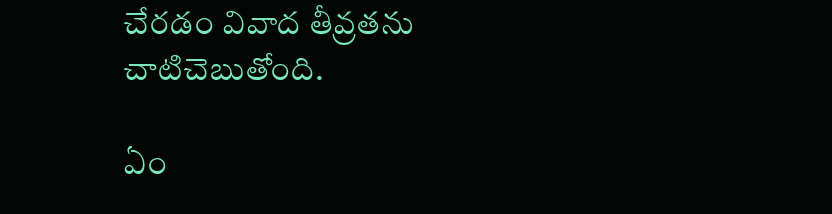చేరడం వివాద తీవ్రతను చాటిచెబుతోంది.

ఏం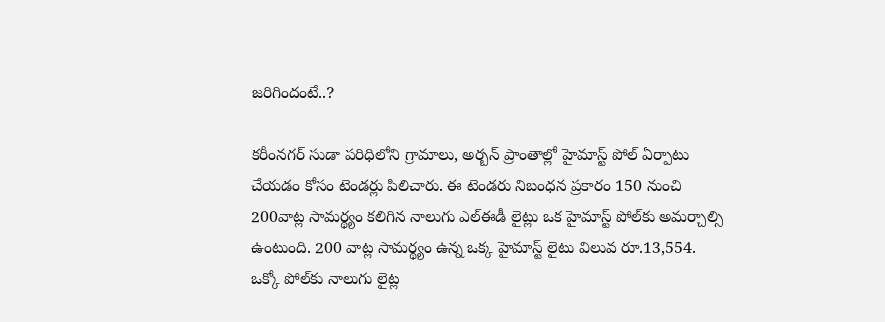జరిగిందంటే..?

కరీంనగర్‌ సుడా పరిధిలోని గ్రామాలు, అర్బన్‌ ప్రాంతాల్లో హైమాస్ట్‌ పోల్‌ ఏర్పాటు చేయడం కోసం టెండర్లు పిలిచారు. ఈ టెండరు నిబంధన ప్రకారం 150 నుంచి 200వాట్ల సామర్థ్యం కలిగిన నాలుగు ఎల్‌ఈడీ లైట్లు ఒక హైమాస్ట్‌ పోల్‌కు అమర్చాల్సి ఉంటుంది. 200 వాట్ల సామర్థ్యం ఉన్న ఒక్క హైమాస్ట్‌ లైటు విలువ రూ.13,554. ఒక్కో పోల్‌కు నాలుగు లైట్ల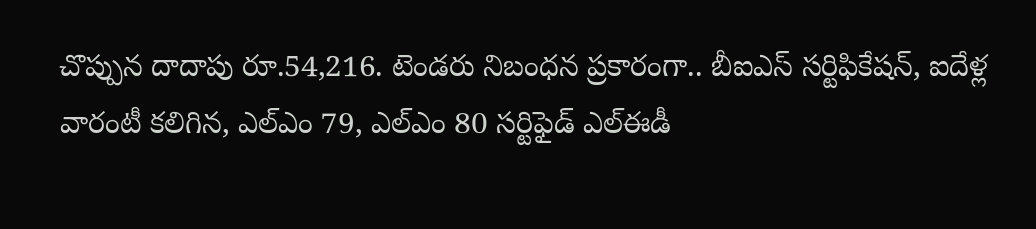చొప్పున దాదాపు రూ.54,216. టెండరు నిబంధన ప్రకారంగా.. బీఐఎస్‌ సర్టిఫికేషన్‌, ఐదేళ్ల వారంటీ కలిగిన, ఎల్‌ఎం 79, ఎల్‌ఎం 80 సర్టిఫైడ్‌ ఎల్‌ఈడీ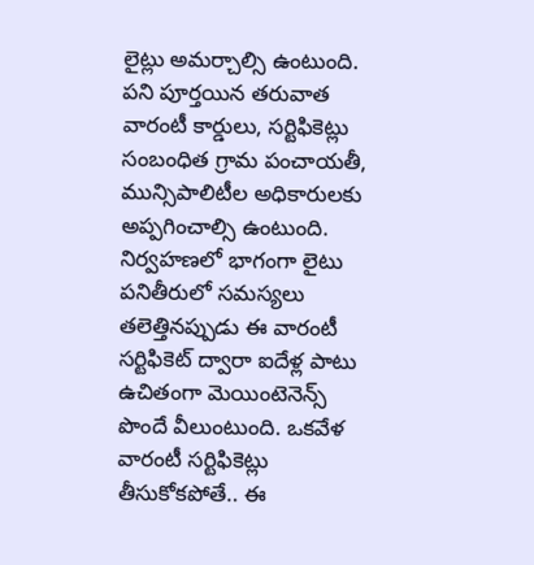లైట్లు అమర్చాల్సి ఉంటుంది. పని పూర్తయిన తరువాత వారంటీ కార్డులు, సర్టిఫికెట్లు సంబంధిత గ్రామ పంచాయతీ, మున్సిపాలిటీల అధికారులకు అప్పగించాల్సి ఉంటుంది. నిర్వహణలో భాగంగా లైటు పనితీరులో సమస్యలు తలెత్తినప్పుడు ఈ వారంటీ సర్టిఫికెట్‌ ద్వారా ఐదేళ్ల పాటు ఉచితంగా మెయింటెనెన్స్‌ పొందే వీలుంటుంది. ఒకవేళ వారంటీ సర్టిఫికెట్లు తీసుకోకపోతే.. ఈ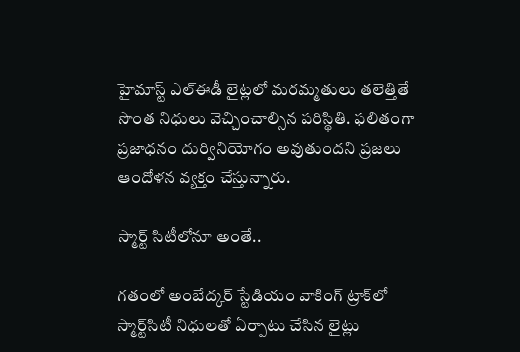హైమాస్ట్‌ ఎల్‌ఈడీ లైట్లలో మరమ్మతులు తలెత్తితే సొంత నిధులు వెచ్చించాల్సిన పరిస్థితి. ఫలితంగా ప్రజాధనం దుర్వినియోగం అవుతుందని ప్రజలు ఆందోళన వ్యక్తం చేస్తున్నారు.

స్మార్ట్‌ సిటీలోనూ అంతే..

గతంలో అంబేద్కర్‌ స్టేడియం వాకింగ్‌ ట్రాక్‌లో స్మార్ట్‌సిటీ నిధులతో ఏర్పాటు చేసిన లైట్లు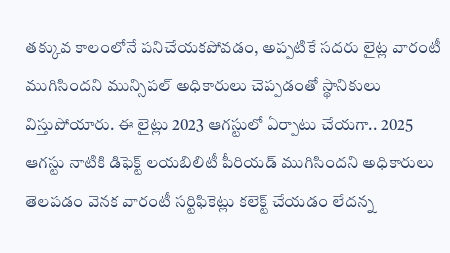తక్కువ కాలంలోనే పనిచేయకపోవడం, అప్పటికే సదరు లైట్ల వారంటీ ముగిసిందని మున్సిపల్‌ అధికారులు చెప్పడంతో స్థానికులు విస్తుపోయారు. ఈ లైట్లు 2023 ఆగస్టులో ఏర్పాటు చేయగా.. 2025 ఆగస్టు నాటికి డిఫెక్ట్‌ లయబిలిటీ పీరియడ్‌ ముగిసిందని అధికారులు తెలపడం వెనక వారంటీ సర్టిఫికెట్లు కలెక్ట్‌ చేయడం లేదన్న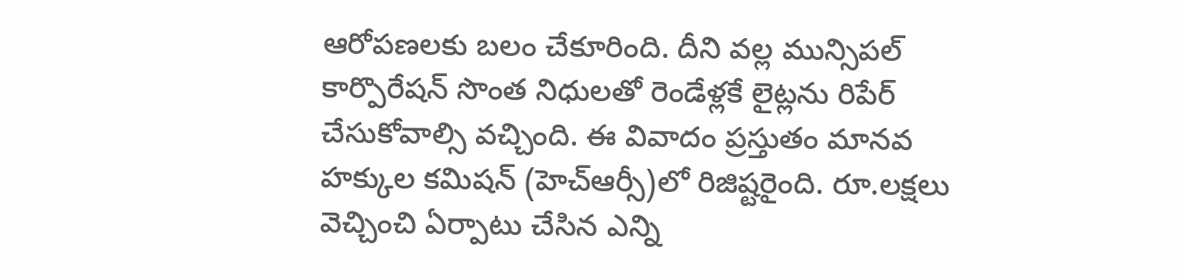ఆరోపణలకు బలం చేకూరింది. దీని వల్ల మున్సిపల్‌ కార్పొరేషన్‌ సొంత నిధులతో రెండేళ్లకే లైట్లను రిపేర్‌ చేసుకోవాల్సి వచ్చింది. ఈ వివాదం ప్రస్తుతం మానవ హక్కుల కమిషన్‌ (హెచ్‌ఆర్సీ)లో రిజిష్టరైంది. రూ.లక్షలు వెచ్చించి ఏర్పాటు చేసిన ఎన్ని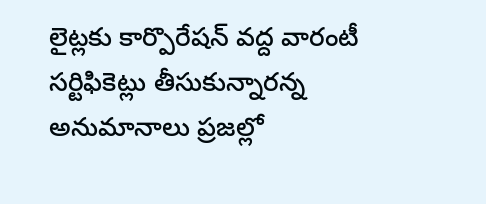లైట్లకు కార్పొరేషన్‌ వద్ద వారంటీ సర్టిఫికెట్లు తీసుకున్నారన్న అనుమానాలు ప్రజల్లో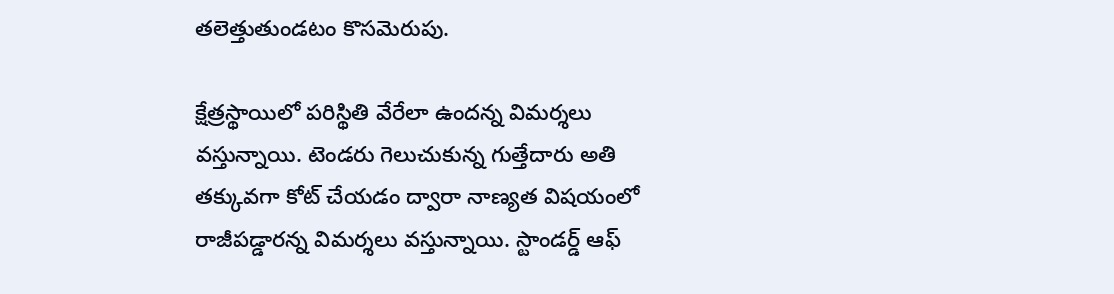తలెత్తుతుండటం కొసమెరుపు.

క్షేత్రస్థాయిలో పరిస్థితి వేరేలా ఉందన్న విమర్శలు వస్తున్నాయి. టెండరు గెలుచుకున్న గుత్తేదారు అతి తక్కువగా కోట్‌ చేయడం ద్వారా నాణ్యత విషయంలో రాజీపడ్డారన్న విమర్శలు వస్తున్నాయి. స్టాండర్డ్‌ ఆఫ్‌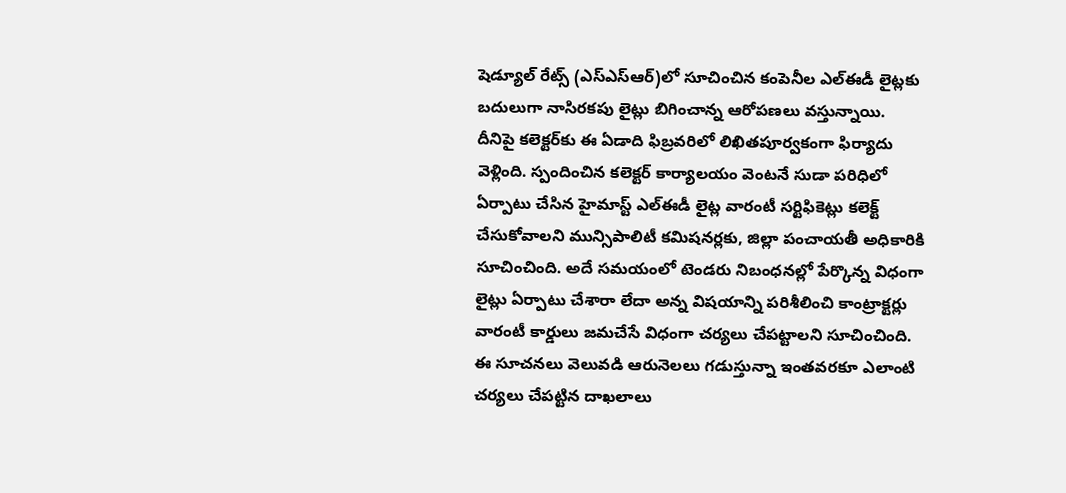షెడ్యూల్‌ రేట్స్‌ (ఎస్‌ఎస్‌ఆర్‌)లో సూచించిన కంపెనీల ఎల్‌ఈడీ లైట్లకు బదులుగా నాసిరకపు లైట్లు బిగించాన్న ఆరోపణలు వస్తున్నాయి. దీనిపై కలెక్టర్‌కు ఈ ఏడాది ఫిబ్రవరిలో లిఖితపూర్వకంగా ఫిర్యాదు వెళ్లింది. స్పందించిన కలెక్టర్‌ కార్యాలయం వెంటనే సుడా పరిధిలో ఏర్పాటు చేసిన హైమాస్ట్‌ ఎల్‌ఈడీ లైట్ల వారంటీ సర్టిఫికెట్లు కలెక్ట్‌ చేసుకోవాలని మున్సిపాలిటీ కమిషనర్లకు, జిల్లా పంచాయతీ అధికారికి సూచించింది. అదే సమయంలో టెండరు నిబంధనల్లో పేర్కొన్న విధంగా లైట్లు ఏర్పాటు చేశారా లేదా అన్న విషయాన్ని పరిశీలించి కాంట్రాక్టర్లు వారంటీ కార్డులు జమచేసే విధంగా చర్యలు చేపట్టాలని సూచించింది. ఈ సూచనలు వెలువడి ఆరునెలలు గడుస్తున్నా ఇంతవరకూ ఎలాంటి చర్యలు చేపట్టిన దాఖలాలు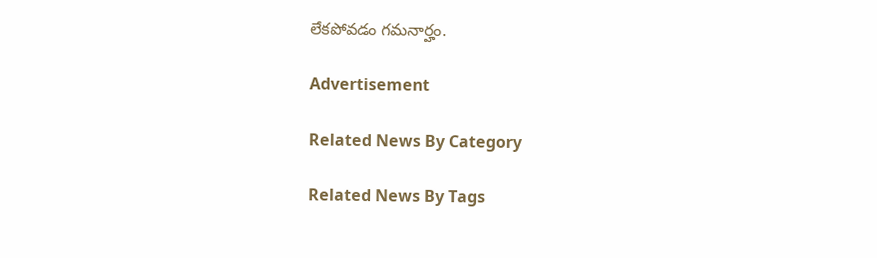లేకపోవడం గమనార్హం.

Advertisement

Related News By Category

Related News By Tags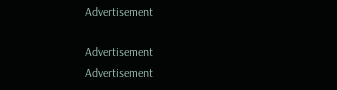Advertisement

Advertisement
Advertisement